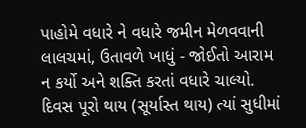પાહોમે વધારે ને વધારે જમીન મેળવવાની લાલચમાં, ઉતાવળે ખાધું - જોઈતો આરામ ન કર્યો અને શક્તિ કરતાં વધારે ચાલ્યો. દિવસ પૂરો થાય (સૂર્યાસ્ત થાય) ત્યાં સુધીમાં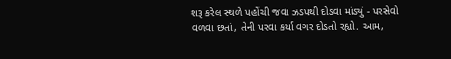શરૂ કરેલ સ્થળે પહોંચી જવા ઝડપથી દોડવા માંડ્યું - પરસેવો વળવા છતાં, તેની પરવા કર્યા વગર દોડતો રહ્યો. આમ,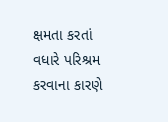ક્ષમતા કરતાં વધારે પરિશ્રમ કરવાના કારણે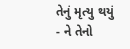તેનું મૃત્યુ થયું - ને તેનો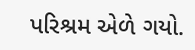પરિશ્રમ એળે ગયો.